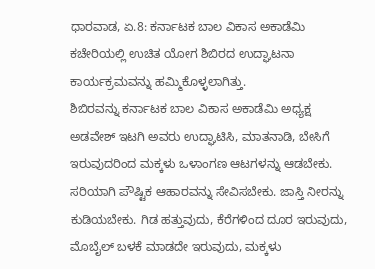ಧಾರವಾಡ, ಏ.8: ಕರ್ನಾಟಕ ಬಾಲ ವಿಕಾಸ ಅಕಾಡೆಮಿ ಕಚೇರಿಯಲ್ಲಿ ಉಚಿತ ಯೋಗ ಶಿಬಿರದ ಉದ್ಘಾಟನಾ ಕಾರ್ಯಕ್ರಮವನ್ನು ಹಮ್ಮಿಕೊಳ್ಳಲಾಗಿತ್ತು.
ಶಿಬಿರವನ್ನು ಕರ್ನಾಟಕ ಬಾಲ ವಿಕಾಸ ಅಕಾಡೆಮಿ ಅಧ್ಯಕ್ಷ ಅಡವೇಶ್ ಇಟಗಿ ಅವರು ಉದ್ಘಾಟಿಸಿ, ಮಾತನಾಡಿ, ಬೇಸಿಗೆ ಇರುವುದರಿಂದ ಮಕ್ಕಳು ಒಳಾಂಗಣ ಆಟಗಳನ್ನು ಆಡಬೇಕು. ಸರಿಯಾಗಿ ಪೌಷ್ಟಿಕ ಆಹಾರವನ್ನು ಸೇವಿಸಬೇಕು. ಜಾಸ್ತಿ ನೀರನ್ನು ಕುಡಿಯಬೇಕು. ಗಿಡ ಹತ್ತುವುದು, ಕೆರೆಗಳಿಂದ ದೂರ ಇರುವುದು, ಮೊಬೈಲ್ ಬಳಕೆ ಮಾಡದೇ ಇರುವುದು, ಮಕ್ಕಳು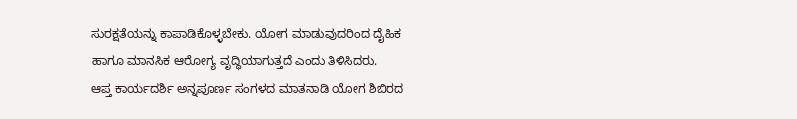ಸುರಕ್ಷತೆಯನ್ನು ಕಾಪಾಡಿಕೊಳ್ಳಬೇಕು. ಯೋಗ ಮಾಡುವುದರಿಂದ ದೈಹಿಕ ಹಾಗೂ ಮಾನಸಿಕ ಆರೋಗ್ಯ ವೃದ್ಧಿಯಾಗುತ್ತದೆ ಎಂದು ತಿಳಿಸಿದರು.
ಆಪ್ತ ಕಾರ್ಯದರ್ಶಿ ಅನ್ನಪೂರ್ಣ ಸಂಗಳದ ಮಾತನಾಡಿ ಯೋಗ ಶಿಬಿರದ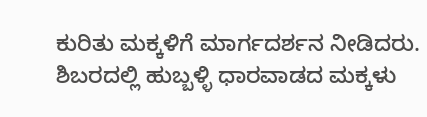ಕುರಿತು ಮಕ್ಕಳಿಗೆ ಮಾರ್ಗದರ್ಶನ ನೀಡಿದರು.
ಶಿಬರದಲ್ಲಿ ಹುಬ್ಬಳ್ಳಿ ಧಾರವಾಡದ ಮಕ್ಕಳು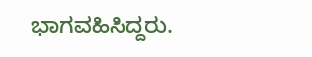ಭಾಗವಹಿಸಿದ್ದರು.